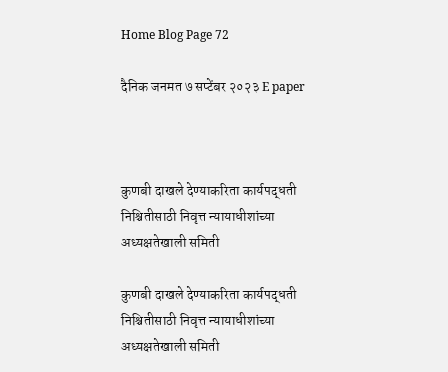Home Blog Page 72

दैनिक जनमत ७ सप्टेंबर २०२३ E paper



कुणबी दाखले देण्याकरिता कार्यपद्धती निश्चितीसाठी निवृत्त न्यायाधीशांच्या अध्यक्षतेखाली समिती

कुणबी दाखले देण्याकरिता कार्यपद्धती निश्चितीसाठी निवृत्त न्यायाधीशांच्या अध्यक्षतेखाली समिती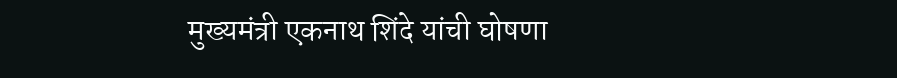मुख्यमंत्री एकनाथ शिंदे यांची घोषणा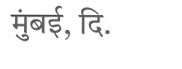मुंबई, दि.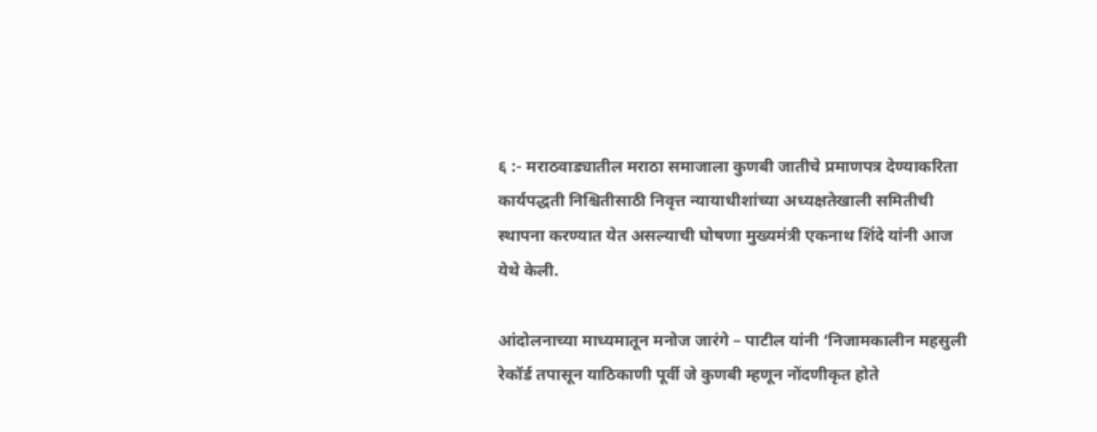६ :- मराठवाड्यातील मराठा समाजाला कुणबी जातीचे प्रमाणपत्र देण्याकरिता कार्यपद्धती निश्चितीसाठी निवृत्त न्यायाधीशांच्या अध्यक्षतेखाली समितीची स्थापना करण्यात येत असल्याची घोषणा मुख्यमंत्री एकनाथ शिंदे यांनी आज येथे केली.

आंदोलनाच्या माध्यमातून मनोज जारंगे – पाटील यांनी ‘निजामकालीन महसुली रेकॉर्ड तपासून याठिकाणी पूर्वी जे कुणबी म्हणून नोंदणीकृत होते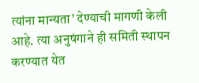त्यांना मान्यता’ देण्याची मागणी केली आहे. त्या अनुषंगाने ही समिती स्थापन करण्यात येत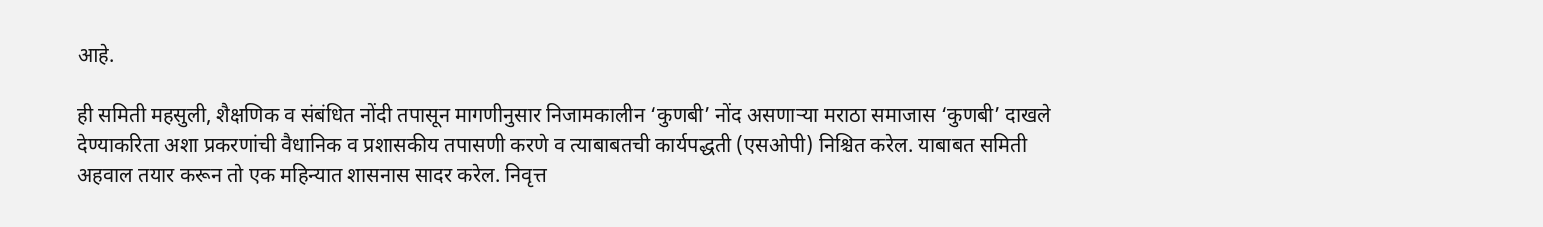आहे.

ही समिती महसुली, शैक्षणिक व संबंधित नोंदी तपासून मागणीनुसार निजामकालीन ‘कुणबी’ नोंद असणाऱ्या मराठा समाजास ‘कुणबी’ दाखले देण्याकरिता अशा प्रकरणांची वैधानिक व प्रशासकीय तपासणी करणे व त्याबाबतची कार्यपद्धती (एसओपी) निश्चित करेल. याबाबत समिती अहवाल तयार करून तो एक महिन्यात शासनास सादर करेल. निवृत्त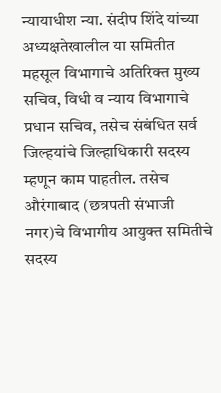न्यायाधीश न्या. संदीप शिंदे यांच्या अध्यक्षतेखालील या समितीत महसूल विभागाचे अतिरिक्त मुख्य सचिव, विधी व न्याय विभागाचे प्रधान सचिव, तसेच संबंधित सर्व जिल्हयांचे जिल्हाधिकारी सदस्य म्हणून काम पाहतील. तसेच औरंगाबाद (छत्रपती संभाजी नगर)चे विभागीय आयुक्त समितीचे सदस्य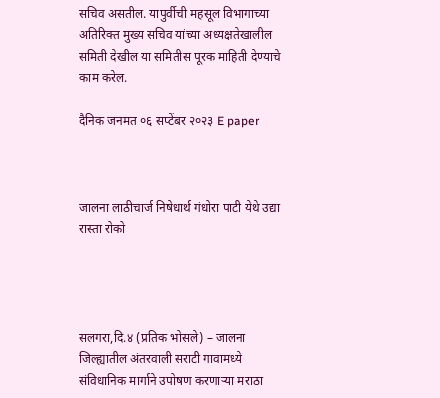सचिव असतील. यापुर्वीची महसूल विभागाच्या अतिरिक्त मुख्य सचिव यांच्या अध्यक्षतेखालील समिती देखील या समितीस पूरक माहिती देण्याचे काम करेल.

दैनिक जनमत ०६ सप्टेंबर २०२३ E paper



जालना लाठीचार्ज निषेधार्थ गंधोरा पाटी येथे उद्या रास्ता रोको




सलगरा,दि.४ (प्रतिक भोसले) – जालना जिल्ह्यातील अंतरवाली सराटी गावामध्ये संविधानिक मार्गाने उपोषण करणाऱ्या मराठा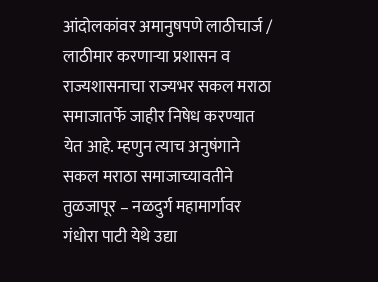आंदोलकांवर अमानुषपणे लाठीचार्ज / लाठीमार करणाऱ्या प्रशासन व राज्यशासनाचा राज्यभर सकल मराठा समाजातर्फे जाहीर निषेध करण्यात येत आहे. म्हणुन त्याच अनुषंगाने सकल मराठा समाजाच्यावतीने तुळजापूर – नळदुर्ग महामार्गावर गंधोरा पाटी येथे उद्या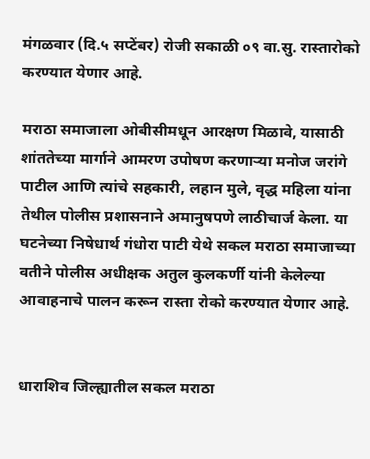मंगळवार (दि.५ सप्टेंबर) रोजी सकाळी ०९ वा.सु. रास्तारोको करण्यात येणार आहे.

मराठा समाजाला ओबीसीमधून आरक्षण मिळावे, यासाठी शांततेच्या मार्गाने आमरण उपोषण करणाऱ्या मनोज जरांगे पाटील आणि त्यांचे सहकारी, लहान मुले, वृद्ध महिला यांना तेथील पोलीस प्रशासनाने अमानुषपणे लाठीचार्ज केला. या घटनेच्या निषेधार्थ गंधोरा पाटी येथे सकल मराठा समाजाच्या वतीने पोलीस अधीक्षक अतुल कुलकर्णी यांनी केलेल्या आवाहनाचे पालन करून रास्ता रोको करण्यात येणार आहे.


धाराशिव जिल्ह्यातील सकल मराठा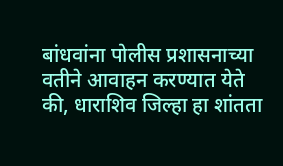बांधवांना पोलीस प्रशासनाच्या वतीने आवाहन करण्यात येते की, धाराशिव जिल्हा हा शांतता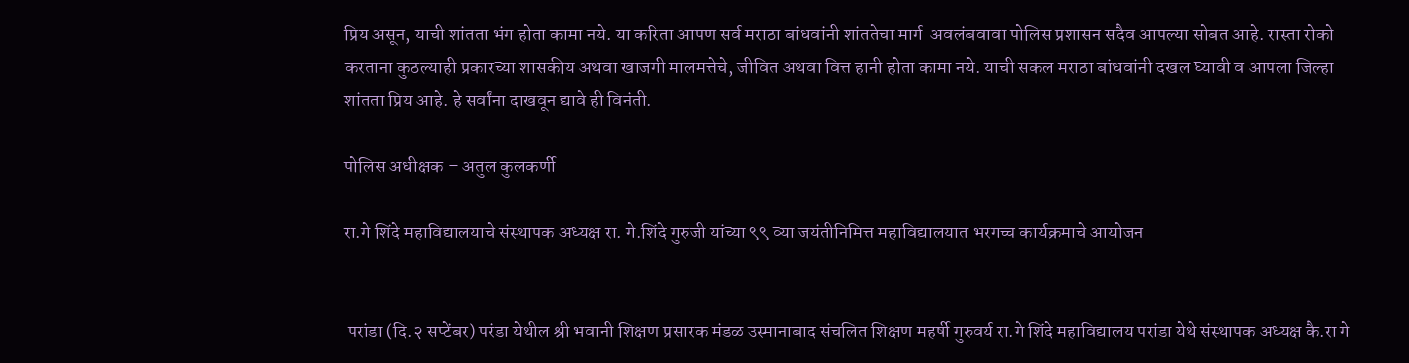प्रिय असून, याची शांतता भंग होता कामा नये. या करिता आपण सर्व मराठा बांधवांनी शांततेचा मार्ग  अवलंबवावा पोलिस प्रशासन सदैव आपल्या सोबत आहे. रास्ता रोको करताना कुठल्याही प्रकारच्या शासकीय अथवा खाजगी मालमत्तेचे, जीवित अथवा वित्त हानी होता कामा नये. याची सकल मराठा बांधवांनी दखल घ्यावी व आपला जिल्हा शांतता प्रिय आहे. हे सर्वांना दाखवून द्यावे ही विनंती.

पोलिस अधीक्षक – अतुल कुलकर्णी

रा.गे शिंदे महाविद्यालयाचे संस्थापक अध्यक्ष रा. गे.शिंदे गुरुजी यांच्या ९९ व्या जयंतीनिमित्त महाविद्यालयात भरगच्च कार्यक्रमाचे आयोजन


 परांडा (दि.२ सप्टेंबर) परंडा येथील श्री भवानी शिक्षण प्रसारक मंडळ उस्मानाबाद संचलित शिक्षण महर्षी गुरुवर्य रा.गे शिंदे महाविद्यालय परांडा येथे संस्थापक अध्यक्ष कै.रा गे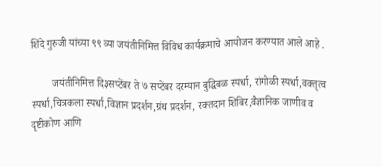शिंदे गुरुजी यांच्या ९९ व्या जयंतीनिमित्त विविध कार्यक्रमाचे आयोजन करण्यात आले आहे .

        जयंतीनिमित्त दि३सप्टेंबर ते ७ सप्टेंबर दरम्यान बुद्धिबळ स्पर्धा, रांगोळी स्पर्धा,वक्तृत्व स्पर्धा,चित्रकला स्पर्धा,विज्ञान प्रदर्शन,ग्रंथ प्रदर्शन, रक्तदान शिबिर,वैज्ञानिक जाणीव व दृष्टीकोण आणि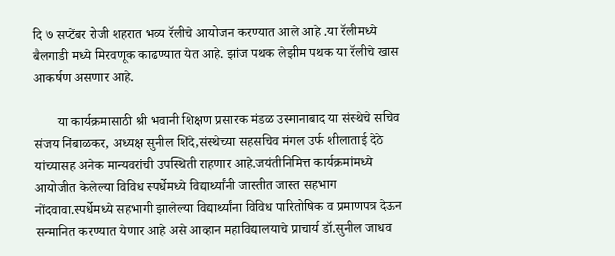दि ७ सप्टेंबर रोजी शहरात भव्य रॅलीचे आयोजन करण्यात आले आहे .या रॅलीमध्ये बैलगाडी मध्ये मिरवणूक काढण्यात येत आहे. झांज पथक लेझीम पथक या रॅलीचे खास आकर्षण असणार आहे.

       या कार्यक्रमासाठी श्री भवानी शिक्षण प्रसारक मंडळ उस्मानाबाद या संस्थेचे सचिव संजय निंबाळकर, अध्यक्ष सुनील शिंदे,संस्थेच्या सहसचिव मंगल उर्फ शीलाताई देठे यांच्यासह अनेक मान्यवरांची उपस्थिती राहणार आहे.जयंतीनिमित्त कार्यक्रमांमध्ये आयोजीत केलेल्या विविध स्पर्धेमध्ये विद्यार्थ्यांनी जास्तीत जास्त सहभाग नोंदवावा.स्पर्धेमध्ये सहभागी झालेल्या विद्यार्थ्यांना विविध पारितोषिक व प्रमाणपत्र देऊन सन्मानित करण्यात येणार आहे असे आव्हान महाविद्यालयाचे प्राचार्य डॉ.सुनील जाधव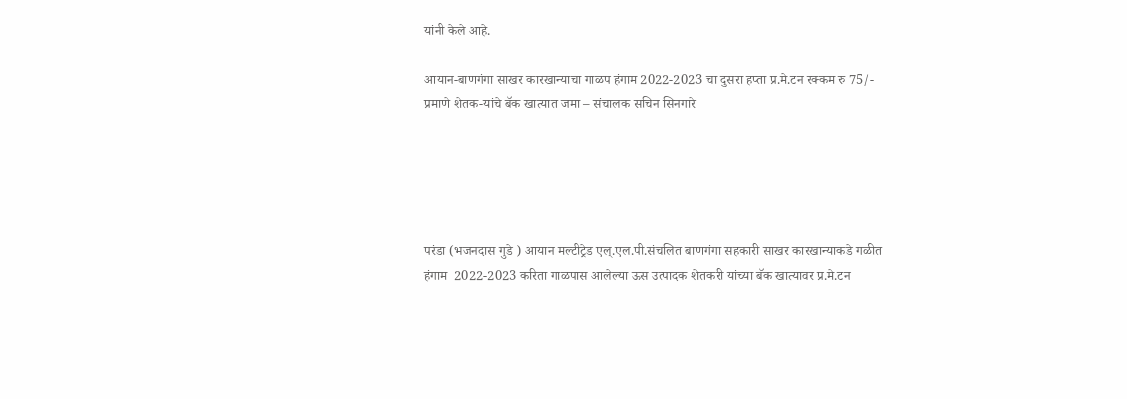यांनी केले आहे.

आयान-बाणगंगा साखर कारखान्याचा गाळप हंगाम 2022-2023 चा दुसरा हप्ता प्र.मे.टन रक्कम रु 75/- प्रमाणे शेतक-यांचे बॅक खात्यात जमा – संचालक सचिन सिनगारे





परंडा (भजनदास गुडे ) आयान मल्टीट्रेड एल्.एल.पी.संचलित बाणगंगा सहकारी साखर कारखान्याकडे गळीत हंगाम  2022-2023 करिता गाळपास आलेल्या ऊस उत्पादक शेतकरी यांच्या बॅक खात्यावर प्र.मे.टन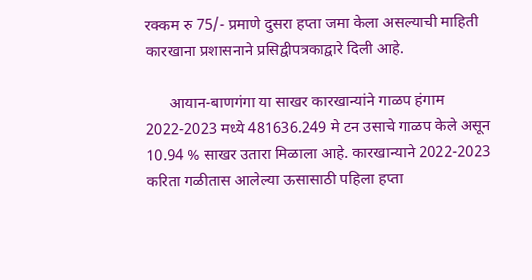रक्कम रु 75/- प्रमाणे दुसरा हप्ता जमा केला असल्याची माहिती कारखाना प्रशासनाने प्रसिद्वीपत्रकाद्वारे दिली आहे.

      आयान-बाणगंगा या साखर कारखान्यांने गाळप हंगाम 2022-2023 मध्ये 481636.249 मे टन उसाचे गाळप केले असून 10.94 % साखर उतारा मिळाला आहे. कारखान्याने 2022-2023 करिता गळीतास आलेल्या ऊसासाठी पहिला हप्ता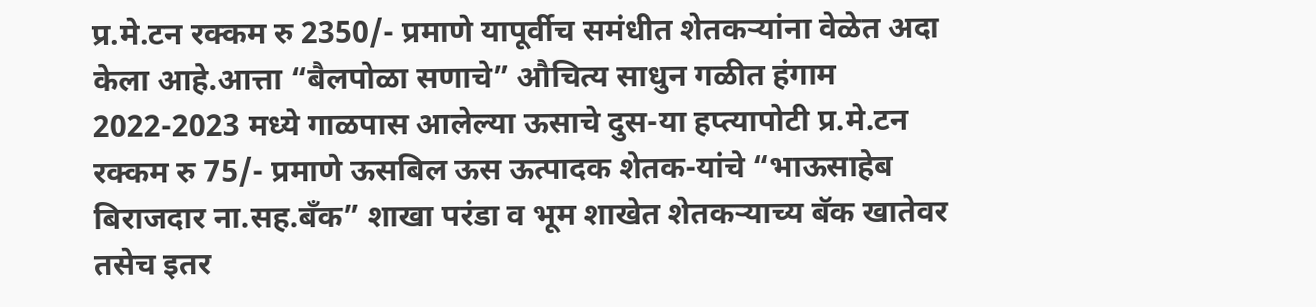प्र.मे.टन रक्कम रु 2350/- प्रमाणे यापूर्वीच समंधीत शेतकऱ्यांना वेळेत अदा केला आहे.आत्ता “बैलपोळा सणाचे” औचित्य साधुन गळीत हंगाम 2022-2023 मध्ये गाळपास आलेल्या ऊसाचे दुस-या हप्त्यापोटी प्र.मे.टन रक्कम रु 75/- प्रमाणे ऊसबिल ऊस ऊत्पादक शेतक-यांचे “भाऊसाहेब बिराजदार ना.सह.बँक” शाखा परंडा व भूम शाखेत शेतकऱ्याच्य बॅक खातेवर तसेच इतर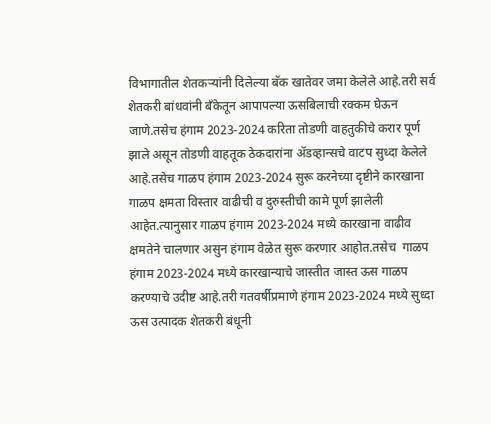विभागातील शेतकऱ्यांनी दिलेल्या बॅक खातेवर जमा केलेले आहे.तरी सर्व शेतकरी बांधवांनी बॅंकेतून आपापल्या ऊसबिलाची रक्कम घेऊन जाणे.तसेच हंगाम 2023-2024 करिता तोडणी वाहतुकीचे करार पूर्ण झाले असून तोडणी वाहतूक ठेकदारांना ॲडव्हान्सचे वाटप सुध्दा केलेले आहे.तसेच गाळप हंगाम 2023-2024 सुरू करनेच्या दृष्टीने कारखाना गाळप क्षमता विस्तार वाढीची व दुरुस्तीची कामे पूर्ण झालेली आहेत.त्यानुसार गाळप हंगाम 2023-2024 मध्ये कारखाना वाढीव क्षमतेने चालणार असुन हंगाम वेळेत सुरू करणार आहोत.तसेच  गाळप हंगाम 2023-2024 मध्ये कारखान्याचे जास्तीत जास्त ऊस गाळप करण्याचे उदीष्ट आहे.तरी गतवर्षीप्रमाणे हंगाम 2023-2024 मध्ये सुध्दा ऊस उत्पादक शेतकरी बंधूनी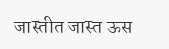जास्तीत जास्त ऊस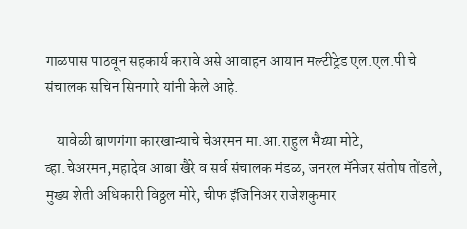गाळपास पाठवून सहकार्य करावे असे आवाहन आयान मल्टीट्रेड एल.एल.पी चे संचालक सचिन सिनगारे यांनी केले आहे.

    यावेळी बाणगंगा कारखान्याचे चेअरमन मा.आ.राहुल भैय्या मोटे, व्हा.चेअरमन,महादेव आबा खैरे व सर्व संचालक मंडळ, जनरल मॅनेजर संतोष तोंडले, मुख्य शेती अधिकारी विठ्ठल मोरे, चीफ इंजिनिअर राजेशकुमार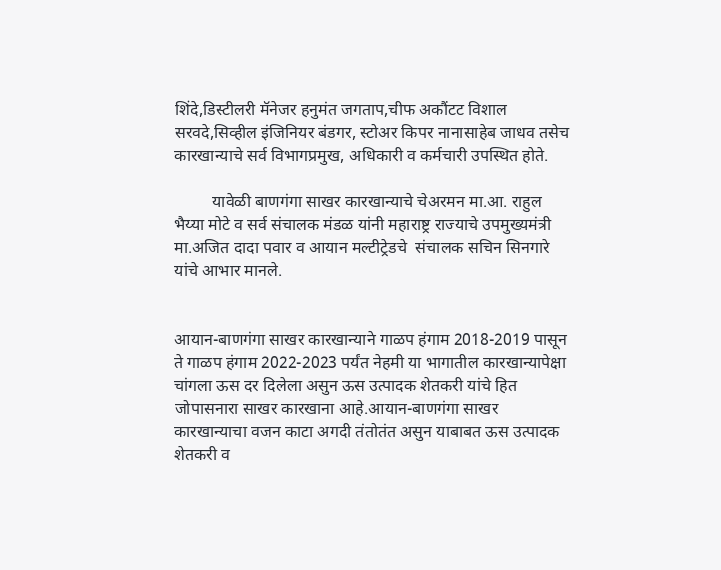शिंदे,डिस्टीलरी मॅनेजर हनुमंत जगताप,चीफ अकौंटट विशाल सरवदे,सिव्हील इंजिनियर बंडगर, स्टोअर किपर नानासाहेब जाधव तसेच कारखान्याचे सर्व विभागप्रमुख, अधिकारी व कर्मचारी उपस्थित होते.

         यावेळी बाणगंगा साखर कारखान्याचे चेअरमन मा.आ. राहुल भैय्या मोटे व सर्व संचालक मंडळ यांनी महाराष्ट्र राज्याचे उपमुख्यमंत्री मा.अजित दादा पवार व आयान मल्टीट्रेडचे  संचालक सचिन सिनगारे यांचे आभार मानले.


आयान-बाणगंगा साखर कारखान्याने गाळप हंगाम 2018-2019 पासून ते गाळप हंगाम 2022-2023 पर्यंत नेहमी या भागातील कारखान्यापेक्षा चांगला ऊस दर दिलेला असुन ऊस उत्पादक शेतकरी यांचे हित जोपासनारा साखर कारखाना आहे.आयान-बाणगंगा साखर कारखान्याचा वजन काटा अगदी तंतोतंत असुन याबाबत ऊस उत्पादक शेतकरी व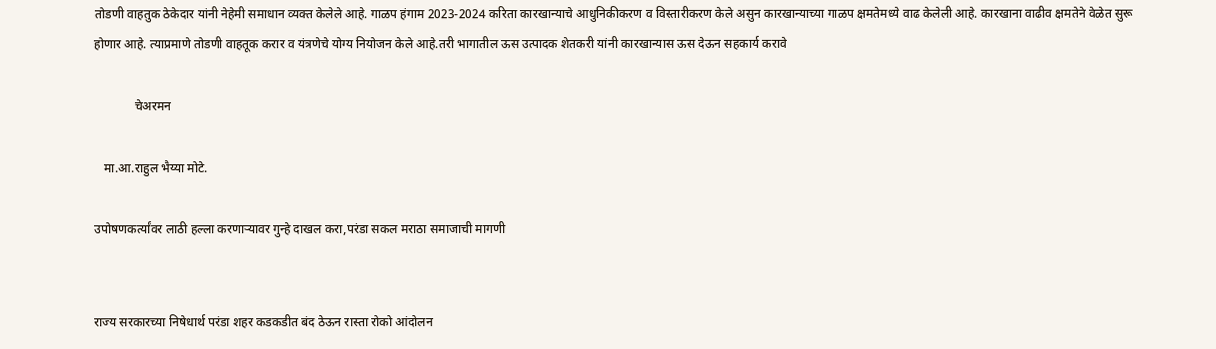तोडणी वाहतुक ठेकेदार यांनी नेहेमी समाधान व्यक्त केलेले आहे. गाळप हंगाम 2023-2024 करिता कारखान्याचे आधुनिकीकरण व विस्तारीकरण केले असुन कारखान्याच्या गाळप क्षमतेमध्ये वाढ केलेली आहे. कारखाना वाढीव क्षमतेने वेळेत सुरू होणार आहे. त्याप्रमाणे तोडणी वाहतूक करार व यंत्रणेचे योग्य नियोजन केले आहे.तरी भागातील ऊस उत्पादक शेतकरी यांनी कारखान्यास ऊस देऊन सहकार्य करावे

             चेअरमन

   मा.आ.राहुल भैय्या मोटे.

उपोषणकर्त्यांवर लाठी हल्ला करणाऱ्यावर गुन्हे दाखल करा,परंडा सकल मराठा समाजाची मागणी


राज्य सरकारच्या निषेधार्थ परंडा शहर कडकडीत बंद ठेऊन रास्ता रोको आंदोलन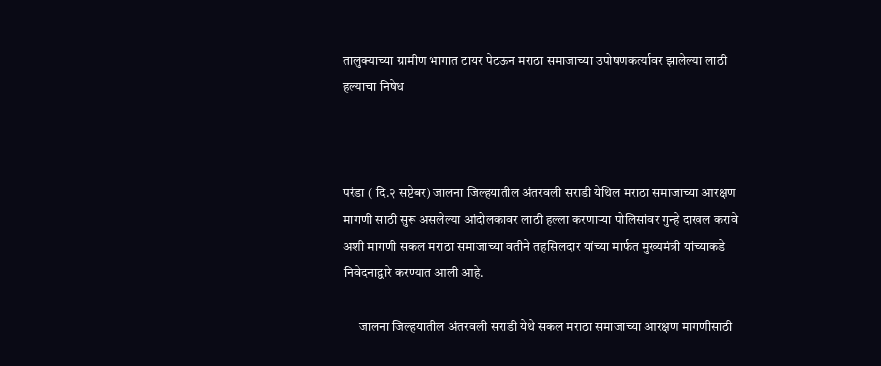तालुक्याच्या ग्रामीण भागात टायर पेटऊन मराठा समाजाच्या उपोषणकर्त्यावर झालेल्या लाठी हल्याचा निषेध



परंडा ( दि.२ सप्टेबर) जालना जिल्हयातील अंतरवली सराडी येथिल मराठा समाजाच्या आरक्षण मागणी साठी सुरू असलेल्या आंदोलकावर लाठी हल्ला करणाऱ्या पोलिसांवर गुन्हे दाखल करावे अशी मागणी सकल मराठा समाजाच्या वतीने तहसिलदार यांच्या मार्फत मुख्यमंत्री यांच्याकडे निवेदनाद्वारे करण्यात आली आहे.

      जालना जिल्हयातील अंतरवली सराडी येथे सकल मराठा समाजाच्या आरक्षण मागणीसाठी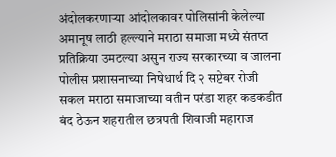अंदोलकरणाऱ्या आंदोलकावर पोलिसांनी केलेल्या अमानूष लाठी हल्ल्याने मराठा समाजा मध्ये संतप्त प्रतिक्रिया उमटल्या असुन राज्य सरकारच्या व जालना पोलीस प्रशासनाच्या निषेधार्थ दि २ सप्टेबर रोजी सकल मराठा समाजाच्या वतीन परंडा शहर कडकडीत बंद ठेऊन शहरातील छत्रपती शिवाजी महाराज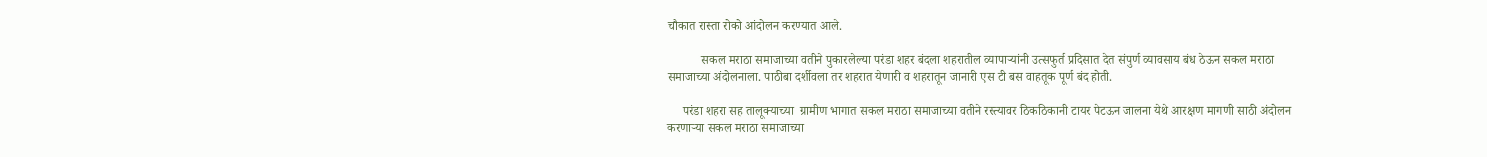चौकात रास्ता रोको आंदोलन करण्यात आले.

           सकल मराठा समाजाच्या वतीने पुकारलेल्या परंडा शहर बंदला शहरातील व्यापाऱ्यांनी उत्सफुर्त प्रदिसात देत संपुर्ण व्यावसाय बंध ठेऊन सकल मराठा समाजाच्या अंदोलनाला. पाठीबा दर्शीवला तर शहरात येणारी व शहरातून जानारी एस टी बस वाहतूक पूर्ण बंद होती.

     परंडा शहरा सह तालूक्याच्या  ग्रामीण भागात सकल मराठा समाजाच्या वतीने रस्त्यावर ठिकठिकानी टायर पेटऊन जालना येथे आरक्षण मागणी साठी अंदोलन करणाऱ्या सकल मराठा समाजाच्या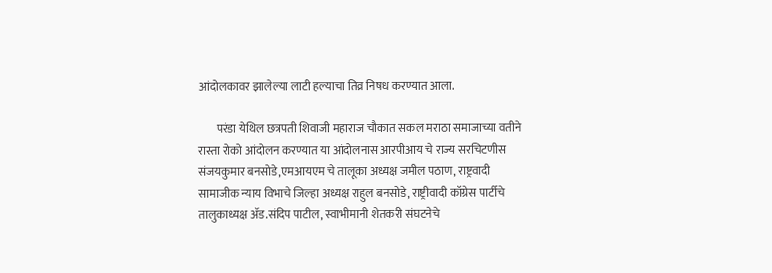आंदोलकावर झालेल्या लाटी हल्याचा तिव्र निषध करण्यात आला.

        परंडा येथिल छत्रपती शिवाजी महाराज चौकात सकल मराठा समाजाच्या वतीने रास्ता रोको आंदोलन करण्यात या आंदोलनास आरपीआय चे राज्य सरचिटणीस संजयकुमार बनसोडे,एमआयएम चे तालूका अध्यक्ष जमील पठाण, राष्ट्रवादी सामाजीक न्याय विभाचे जिल्हा अध्यक्ष राहुल बनसोडे, राष्ट्रीवादी कॉग्रेस पार्टीचे तालुकाध्यक्ष ॲड.संदिप पाटील, स्वाभीमानी शेतकरी संघटनेचे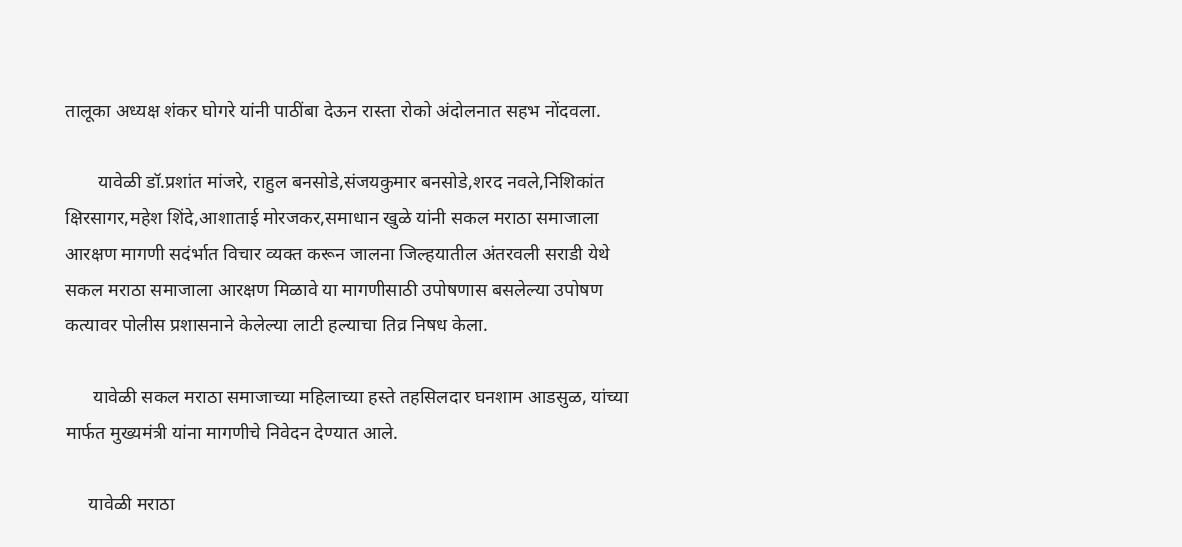तालूका अध्यक्ष शंकर घोगरे यांनी पाठींबा देऊन रास्ता रोको अंदोलनात सहभ नोंदवला.

       यावेळी डॉ.प्रशांत मांजरे, राहुल बनसोडे,संजयकुमार बनसोडे,शरद नवले,निशिकांत क्षिरसागर,महेश शिंदे,आशाताई मोरजकर,समाधान खुळे यांनी सकल मराठा समाजाला आरक्षण मागणी सदंर्भात विचार व्यक्त करून जालना जिल्हयातील अंतरवली सराडी येथे सकल मराठा समाजाला आरक्षण मिळावे या मागणीसाठी उपोषणास बसलेल्या उपोषण कत्यावर पोलीस प्रशासनाने केलेल्या लाटी हल्याचा तिव्र निषध केला.

      यावेळी सकल मराठा समाजाच्या महिलाच्या हस्ते तहसिलदार घनशाम आडसुळ, यांच्या मार्फत मुख्यमंत्री यांना मागणीचे निवेदन देण्यात आले.

     यावेळी मराठा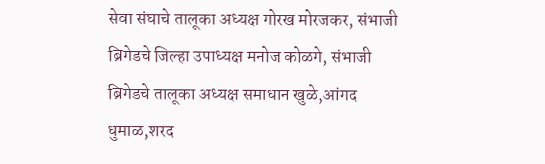सेवा संघाचे तालूका अध्यक्ष गोरख मोरजकर, संभाजी ब्रिगेडचे जिल्हा उपाध्यक्ष मनोज कोळगे, संभाजी ब्रिगेडचे तालूका अध्यक्ष समाधान खुळे,आंगद धुमाळ,शरद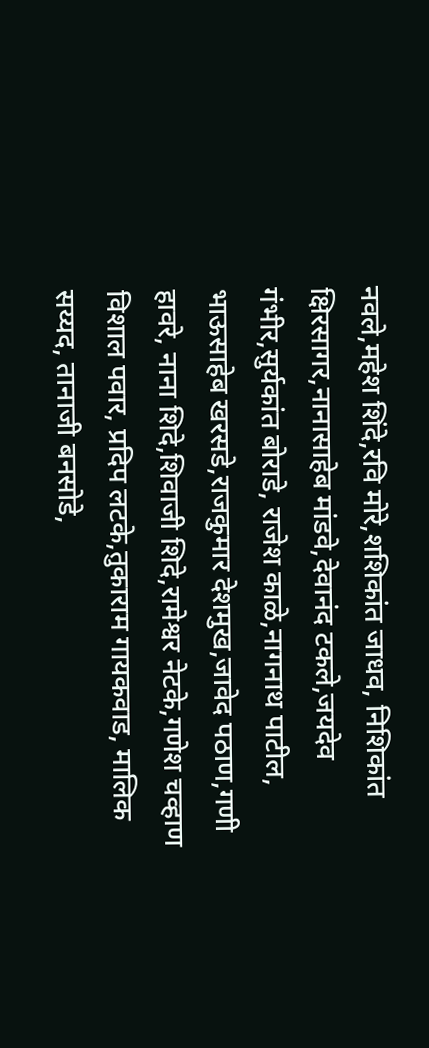नवले,महेश शिंदे,रवि मोरे,शशिकांत जाधव, निशिकांत क्षिरसागर,नानासाहेब मांडवे,देवानंद टकले,जयदेव गंभीर,सुर्यकांत बोराडे, राजेश काळे,नागनाथ पाटील, भाऊसाहेब खरसडे,राजकुमार देशमुख,जावेद पठाण,गणी हावरे, नाना शिदे,शिवाजी शिदे,रामेश्वर नेटके,गणेश चव्हाण विशाल पवार, प्रदिप लटके,तुकाराम गायकवाड, मालिक सय्यद, तानाजी बनसोडे,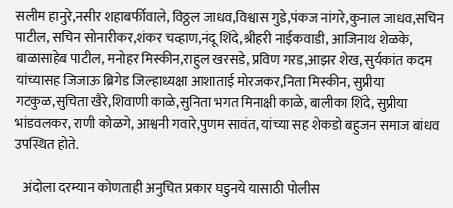सलीम हानुरे,नसीर शहाबर्फीवाले, विठ्ठल जाधव,विश्वास गुडे,पंकज नांगरे,कुनाल जाधव,सचिन पाटील, सचिन सोनारीकर,शंकर चव्हाण,नंदू शिंदे,श्रीहरी नाईकवाडी, आजिनाथ शेळके, बाळासाहेब पाटील, मनोहर मिस्कीन,राहुल खरसडे, प्रविण गरड,आझर शेख, सुर्यकांत कदम यांच्यासह जिजाऊ ब्रिगेड जिल्हाध्यक्षा आशाताई मोरजकर,निता मिस्कीन, सुप्रीया गटकुळ,सुचिता खैरे,शिवाणी काळे,सुनिता भगत मिनाक्षी काळे, बालीका शिंदे, सुप्रीया भांडवलकर, राणी कोळगे, आश्वनी गवारे,पुणम सावंत, यांच्या सह शेकडो बहुजन समाज बांधव उपस्थित होते.

   अंदोला दरम्यान कोणताही अनुचित प्रकार घडुनये यासाठी पोलीस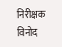निरीक्षक विनोद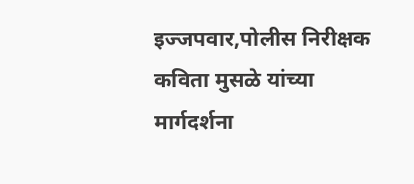इज्जपवार,पोलीस निरीक्षक कविता मुसळे यांच्या मार्गदर्शना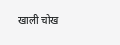खाली चोख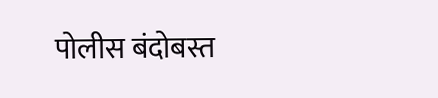पोलीस बंदोबस्त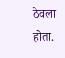ठेवला होता.